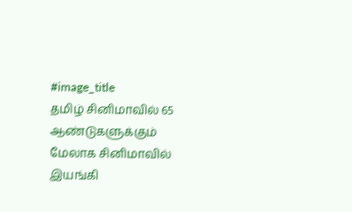#image_title
தமிழ் சினிமாவில் 65 ஆண்டுகளுக்கும் மேலாக சினிமாவில் இயங்கி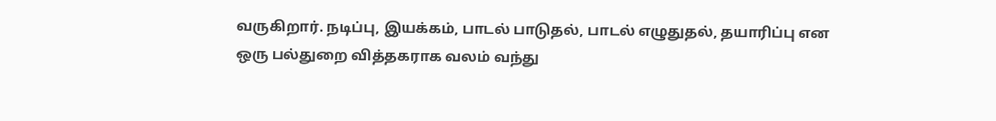வருகிறார். நடிப்பு, இயக்கம், பாடல் பாடுதல், பாடல் எழுதுதல், தயாரிப்பு என ஒரு பல்துறை வித்தகராக வலம் வந்து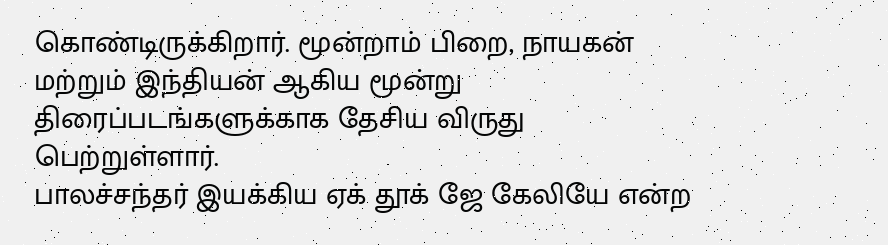கொண்டிருக்கிறார். மூன்றாம் பிறை, நாயகன் மற்றும் இந்தியன் ஆகிய மூன்று திரைப்படங்களுக்காக தேசிய விருது பெற்றுள்ளார்.
பாலச்சந்தர் இயக்கிய ஏக் தூக் ஜே கேலியே என்ற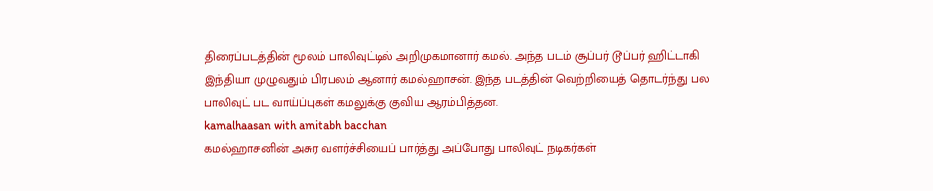திரைப்படத்தின் மூலம் பாலிவுட்டில் அறிமுகமானார் கமல். அந்த படம் சூப்பர் டூப்பர் ஹிட்டாகி இந்தியா முழுவதும் பிரபலம் ஆனார் கமல்ஹாசன். இந்த படத்தின் வெற்றியைத் தொடர்ந்து பல பாலிவுட் பட வாய்ப்புகள் கமலுக்கு குவிய ஆரம்பித்தன.
kamalhaasan with amitabh bacchan
கமல்ஹாசனின் அசுர வளர்ச்சியைப் பார்த்து அப்போது பாலிவுட் நடிகர்கள்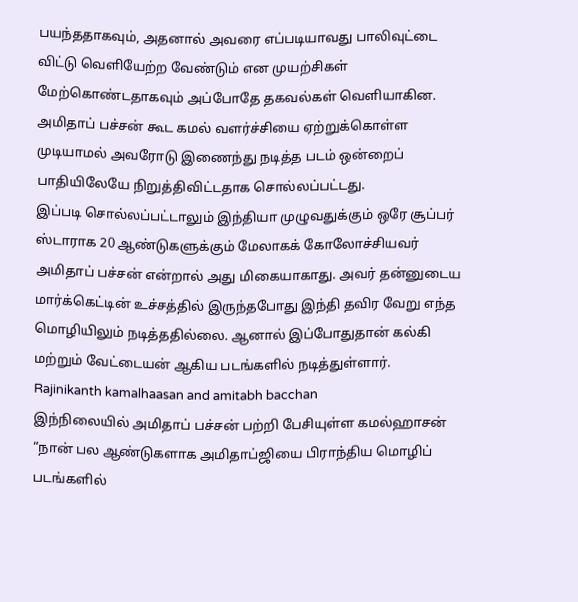பயந்ததாகவும், அதனால் அவரை எப்படியாவது பாலிவுட்டை விட்டு வெளியேற்ற வேண்டும் என முயற்சிகள் மேற்கொண்டதாகவும் அப்போதே தகவல்கள் வெளியாகின. அமிதாப் பச்சன் கூட கமல் வளர்ச்சியை ஏற்றுக்கொள்ள முடியாமல் அவரோடு இணைந்து நடித்த படம் ஒன்றைப் பாதியிலேயே நிறுத்திவிட்டதாக சொல்லப்பட்டது.
இப்படி சொல்லப்பட்டாலும் இந்தியா முழுவதுக்கும் ஒரே சூப்பர் ஸ்டாராக 20 ஆண்டுகளுக்கும் மேலாகக் கோலோச்சியவர் அமிதாப் பச்சன் என்றால் அது மிகையாகாது. அவர் தன்னுடைய மார்க்கெட்டின் உச்சத்தில் இருந்தபோது இந்தி தவிர வேறு எந்த மொழியிலும் நடித்ததில்லை. ஆனால் இப்போதுதான் கல்கி மற்றும் வேட்டையன் ஆகிய படங்களில் நடித்துள்ளார்.
Rajinikanth kamalhaasan and amitabh bacchan
இந்நிலையில் அமிதாப் பச்சன் பற்றி பேசியுள்ள கமல்ஹாசன் “நான் பல ஆண்டுகளாக அமிதாப்ஜியை பிராந்திய மொழிப் படங்களில்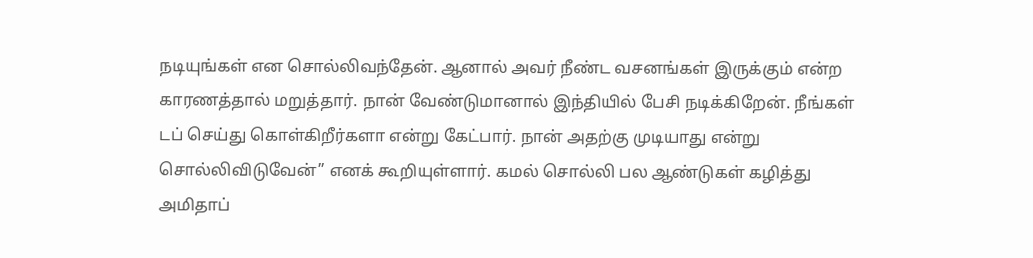நடியுங்கள் என சொல்லிவந்தேன். ஆனால் அவர் நீண்ட வசனங்கள் இருக்கும் என்ற காரணத்தால் மறுத்தார். நான் வேண்டுமானால் இந்தியில் பேசி நடிக்கிறேன். நீங்கள் டப் செய்து கொள்கிறீர்களா என்று கேட்பார். நான் அதற்கு முடியாது என்று சொல்லிவிடுவேன்” எனக் கூறியுள்ளார். கமல் சொல்லி பல ஆண்டுகள் கழித்து அமிதாப்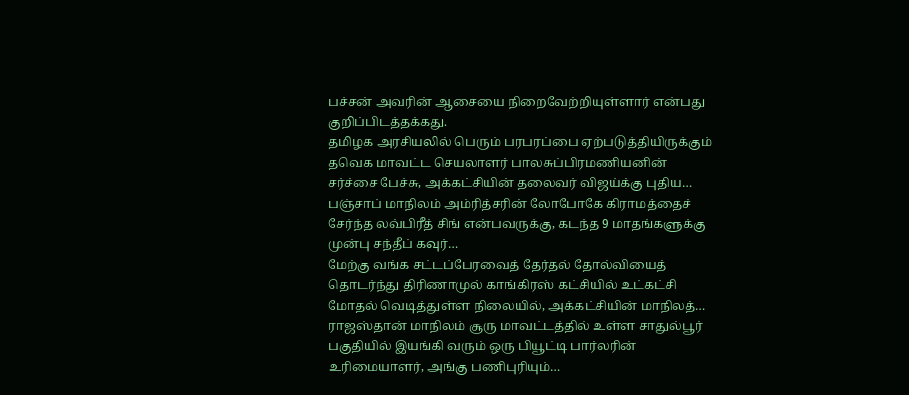பச்சன் அவரின் ஆசையை நிறைவேற்றியுள்ளார் என்பது குறிப்பிடத்தக்கது.
தமிழக அரசியலில் பெரும் பரபரப்பை ஏற்படுத்தியிருக்கும் தவெக மாவட்ட செயலாளர் பாலசுப்பிரமணியனின் சர்ச்சை பேச்சு, அக்கட்சியின் தலைவர் விஜய்க்கு புதிய…
பஞ்சாப் மாநிலம் அம்ரித்சரின் லோபோகே கிராமத்தைச் சேர்ந்த லவ்பிரீத் சிங் என்பவருக்கு, கடந்த 9 மாதங்களுக்கு முன்பு சந்தீப் கவுர்…
மேற்கு வங்க சட்டப்பேரவைத் தேர்தல் தோல்வியைத் தொடர்ந்து திரிணாமுல் காங்கிரஸ் கட்சியில் உட்கட்சி மோதல் வெடித்துள்ள நிலையில், அக்கட்சியின் மாநிலத்…
ராஜஸ்தான் மாநிலம் சூரு மாவட்டத்தில் உள்ள சாதுல்பூர் பகுதியில் இயங்கி வரும் ஒரு பியூட்டி பார்லரின் உரிமையாளர், அங்கு பணிபுரியும்…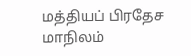மத்தியப் பிரதேச மாநிலம்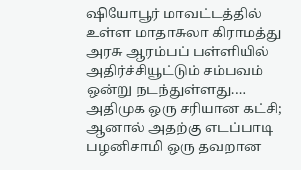ஷியோபூர் மாவட்டத்தில் உள்ள மாதாசுலா கிராமத்து அரசு ஆரம்பப் பள்ளியில் அதிர்ச்சியூட்டும் சம்பவம் ஒன்று நடந்துள்ளது.…
அதிமுக ஒரு சரியான கட்சி; ஆனால் அதற்கு எடப்பாடி பழனிசாமி ஒரு தவறான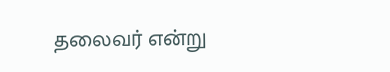தலைவர் என்று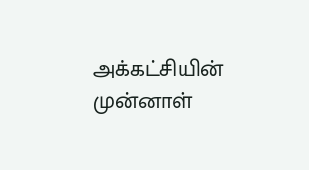அக்கட்சியின் முன்னாள்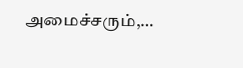அமைச்சரும்,…